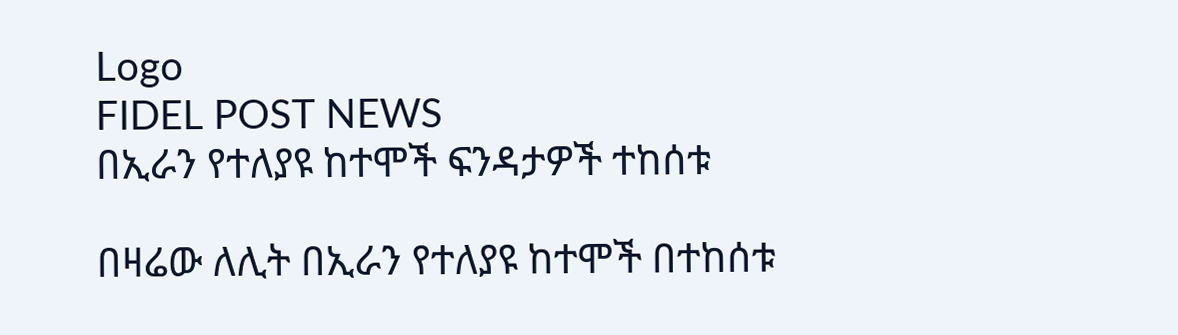Logo
FIDEL POST NEWS
በኢራን የተለያዩ ከተሞች ፍንዳታዎች ተከሰቱ

በዛሬው ለሊት በኢራን የተለያዩ ከተሞች በተከሰቱ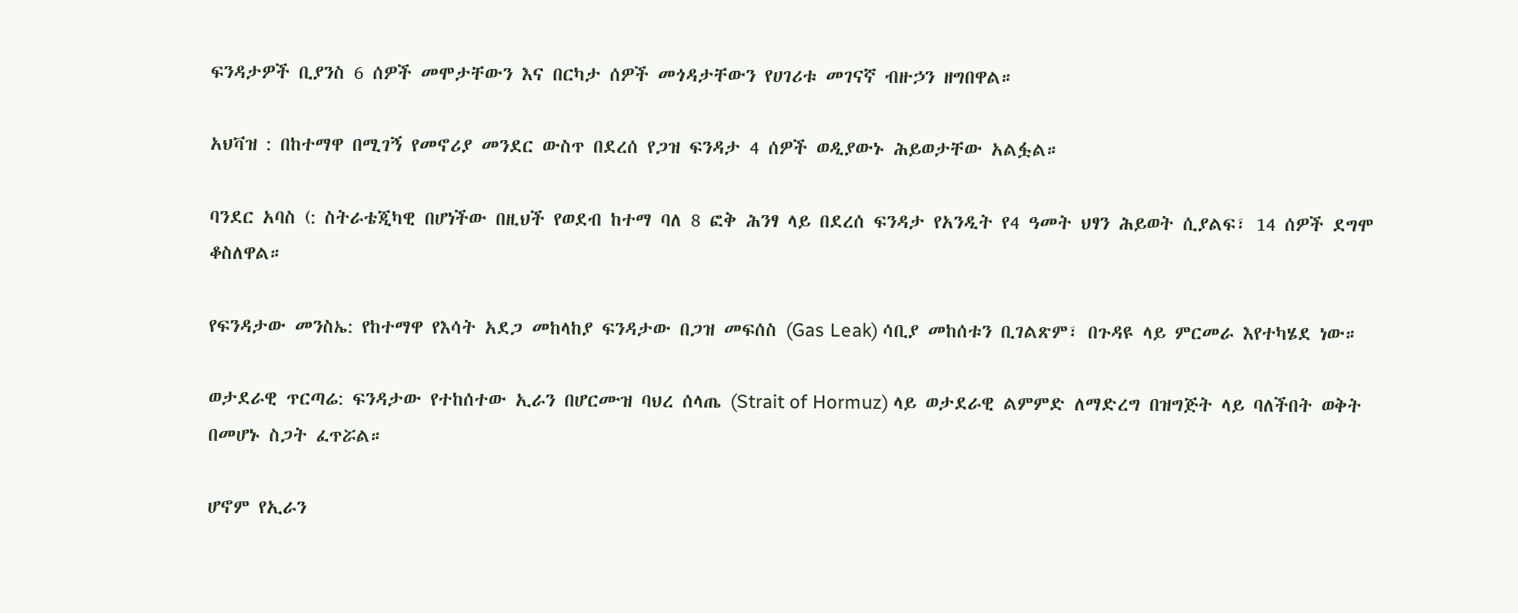ፍንዳታዎች ቢያንስ 6 ሰዎች መሞታቸውን እና በርካታ ሰዎች መጎዳታቸውን የሀገሪቱ መገናኛ ብዙኃን ዘግበዋል።

አህቫዝ : በከተማዋ በሚገኝ የመኖሪያ መንደር ውስጥ በደረሰ የጋዝ ፍንዳታ 4 ሰዎች ወዲያውኑ ሕይወታቸው አልፏል።

ባንደር አባስ (: ስትራቴጂካዊ በሆነችው በዚህች የወደብ ከተማ ባለ 8 ፎቅ ሕንፃ ላይ በደረሰ ፍንዳታ የአንዲት የ4 ዓመት ህፃን ሕይወት ሲያልፍ፣ 14 ሰዎች ደግሞ ቆስለዋል።

የፍንዳታው መንስኤ: የከተማዋ የእሳት አደጋ መከላከያ ፍንዳታው በጋዝ መፍሰስ (Gas Leak) ሳቢያ መከሰቱን ቢገልጽም፣ በጉዳዩ ላይ ምርመራ እየተካሄደ ነው።

ወታደራዊ ጥርጣሬ: ፍንዳታው የተከሰተው ኢራን በሆርሙዝ ባህረ ሰላጤ (Strait of Hormuz) ላይ ወታደራዊ ልምምድ ለማድረግ በዝግጅት ላይ ባለችበት ወቅት በመሆኑ ስጋት ፈጥሯል።

ሆኖም የኢራን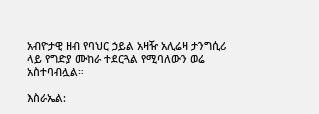አብዮታዊ ዘብ የባህር ኃይል አዛዥ አሊሬዛ ታንግሲሪ ላይ የግድያ ሙከራ ተደርጓል የሚባለውን ወሬ አስተባብሏል።

እስራኤል: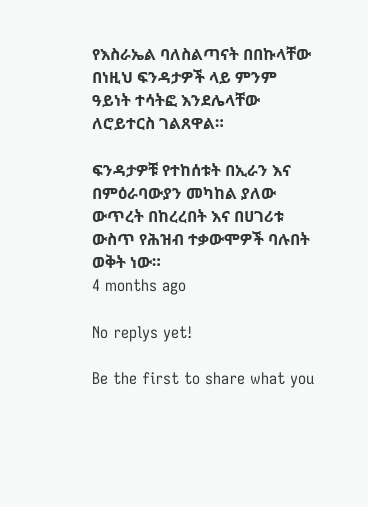የእስራኤል ባለስልጣናት በበኩላቸው በነዚህ ፍንዳታዎች ላይ ምንም ዓይነት ተሳትፎ እንደሌላቸው ለሮይተርስ ገልጸዋል።

ፍንዳታዎቹ የተከሰቱት በኢራን እና በምዕራባውያን መካከል ያለው ውጥረት በከረረበት እና በሀገሪቱ ውስጥ የሕዝብ ተቃውሞዎች ባሉበት ወቅት ነው።
4 months ago

No replys yet!

Be the first to share what you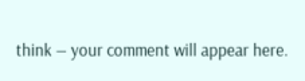think — your comment will appear here.